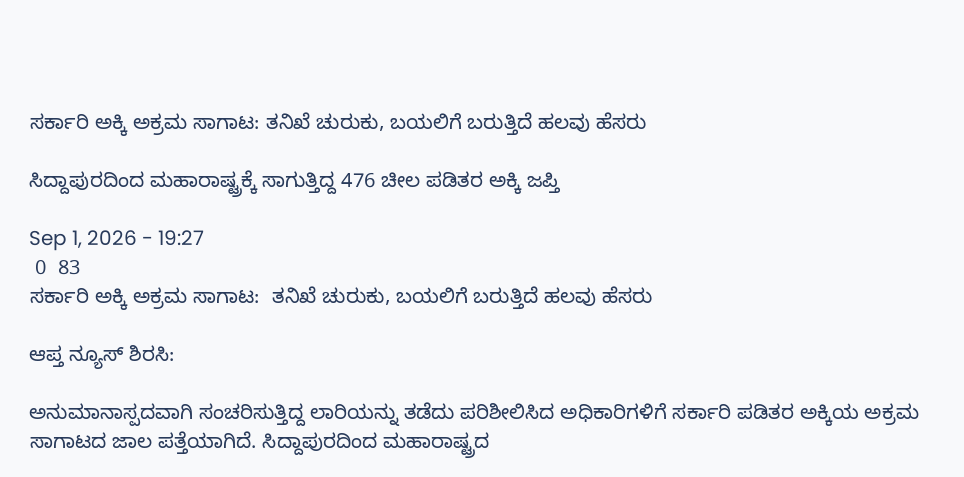ಸರ್ಕಾರಿ ಅಕ್ಕಿ ಅಕ್ರಮ ಸಾಗಾಟ: ತನಿಖೆ ಚುರುಕು, ಬಯಲಿಗೆ ಬರುತ್ತಿದೆ ಹಲವು ಹೆಸರು

ಸಿದ್ದಾಪುರದಿಂದ ಮಹಾರಾಷ್ಟ್ರಕ್ಕೆ ಸಾಗುತ್ತಿದ್ದ 476 ಚೀಲ ಪಡಿತರ ಅಕ್ಕಿ ಜಪ್ತಿ

Sep 1, 2026 - 19:27
 0  83
ಸರ್ಕಾರಿ ಅಕ್ಕಿ ಅಕ್ರಮ ಸಾಗಾಟ:  ತನಿಖೆ ಚುರುಕು, ಬಯಲಿಗೆ ಬರುತ್ತಿದೆ ಹಲವು ಹೆಸರು

ಆಪ್ತ ನ್ಯೂಸ್ ಶಿರಸಿ:

ಅನುಮಾನಾಸ್ಪದವಾಗಿ ಸಂಚರಿಸುತ್ತಿದ್ದ ಲಾರಿಯನ್ನು ತಡೆದು ಪರಿಶೀಲಿಸಿದ ಅಧಿಕಾರಿಗಳಿಗೆ ಸರ್ಕಾರಿ ಪಡಿತರ ಅಕ್ಕಿಯ ಅಕ್ರಮ ಸಾಗಾಟದ ಜಾಲ ಪತ್ತೆಯಾಗಿದೆ. ಸಿದ್ದಾಪುರದಿಂದ ಮಹಾರಾಷ್ಟ್ರದ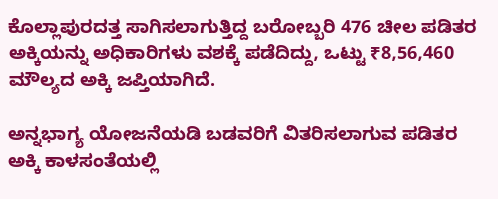ಕೊಲ್ಲಾಪುರದತ್ತ ಸಾಗಿಸಲಾಗುತ್ತಿದ್ದ ಬರೋಬ್ಬರಿ 476 ಚೀಲ ಪಡಿತರ ಅಕ್ಕಿಯನ್ನು ಅಧಿಕಾರಿಗಳು ವಶಕ್ಕೆ ಪಡೆದಿದ್ದು, ಒಟ್ಟು ₹8,56,460 ಮೌಲ್ಯದ ಅಕ್ಕಿ ಜಪ್ತಿಯಾಗಿದೆ.

ಅನ್ನಭಾಗ್ಯ ಯೋಜನೆಯಡಿ ಬಡವರಿಗೆ ವಿತರಿಸಲಾಗುವ ಪಡಿತರ ಅಕ್ಕಿ ಕಾಳಸಂತೆಯಲ್ಲಿ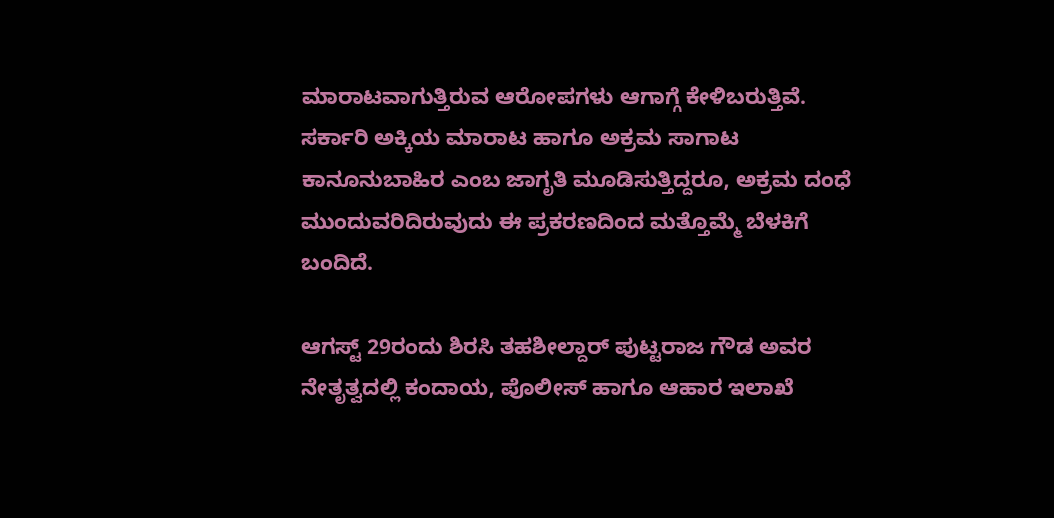ಮಾರಾಟವಾಗುತ್ತಿರುವ ಆರೋಪಗಳು ಆಗಾಗ್ಗೆ ಕೇಳಿಬರುತ್ತಿವೆ. ಸರ್ಕಾರಿ ಅಕ್ಕಿಯ ಮಾರಾಟ ಹಾಗೂ ಅಕ್ರಮ ಸಾಗಾಟ ಕಾನೂನುಬಾಹಿರ ಎಂಬ ಜಾಗೃತಿ ಮೂಡಿಸುತ್ತಿದ್ದರೂ, ಅಕ್ರಮ ದಂಧೆ ಮುಂದುವರಿದಿರುವುದು ಈ ಪ್ರಕರಣದಿಂದ ಮತ್ತೊಮ್ಮೆ ಬೆಳಕಿಗೆ ಬಂದಿದೆ.

ಆಗಸ್ಟ್ 29ರಂದು ಶಿರಸಿ ತಹಶೀಲ್ದಾರ್ ಪುಟ್ಟರಾಜ ಗೌಡ ಅವರ ನೇತೃತ್ವದಲ್ಲಿ ಕಂದಾಯ, ಪೊಲೀಸ್ ಹಾಗೂ ಆಹಾರ ಇಲಾಖೆ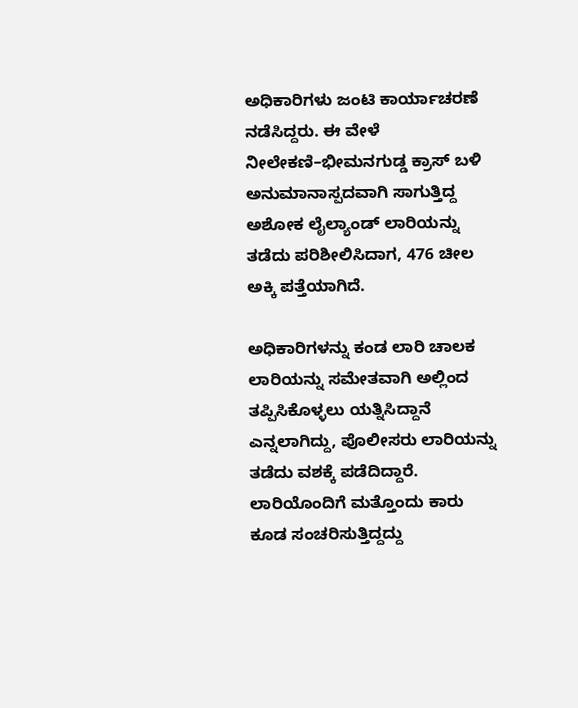ಅಧಿಕಾರಿಗಳು ಜಂಟಿ ಕಾರ್ಯಾಚರಣೆ ನಡೆಸಿದ್ದರು. ಈ ವೇಳೆ ನೀಲೇಕಣಿ–ಭೀಮನಗುಡ್ಡ ಕ್ರಾಸ್ ಬಳಿ ಅನುಮಾನಾಸ್ಪದವಾಗಿ ಸಾಗುತ್ತಿದ್ದ ಅಶೋಕ ಲೈಲ್ಯಾಂಡ್ ಲಾರಿಯನ್ನು ತಡೆದು ಪರಿಶೀಲಿಸಿದಾಗ, 476 ಚೀಲ ಅಕ್ಕಿ ಪತ್ತೆಯಾಗಿದೆ.

ಅಧಿಕಾರಿಗಳನ್ನು ಕಂಡ ಲಾರಿ ಚಾಲಕ ಲಾರಿಯನ್ನು ಸಮೇತವಾಗಿ ಅಲ್ಲಿಂದ ತಪ್ಪಿಸಿಕೊಳ್ಳಲು ಯತ್ನಿಸಿದ್ದಾನೆ ಎನ್ನಲಾಗಿದ್ದು, ಪೊಲೀಸರು ಲಾರಿಯನ್ನು ತಡೆದು ವಶಕ್ಕೆ ಪಡೆದಿದ್ದಾರೆ. ಲಾರಿಯೊಂದಿಗೆ ಮತ್ತೊಂದು ಕಾರು ಕೂಡ ಸಂಚರಿಸುತ್ತಿದ್ದದ್ದು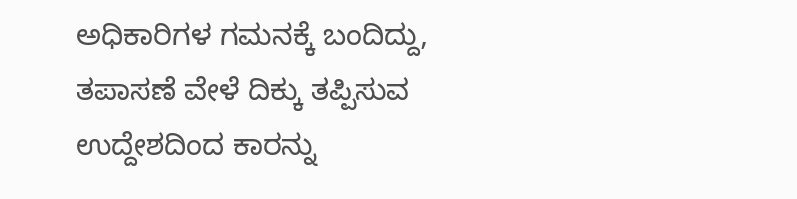ಅಧಿಕಾರಿಗಳ ಗಮನಕ್ಕೆ ಬಂದಿದ್ದು, ತಪಾಸಣೆ ವೇಳೆ ದಿಕ್ಕು ತಪ್ಪಿಸುವ ಉದ್ದೇಶದಿಂದ ಕಾರನ್ನು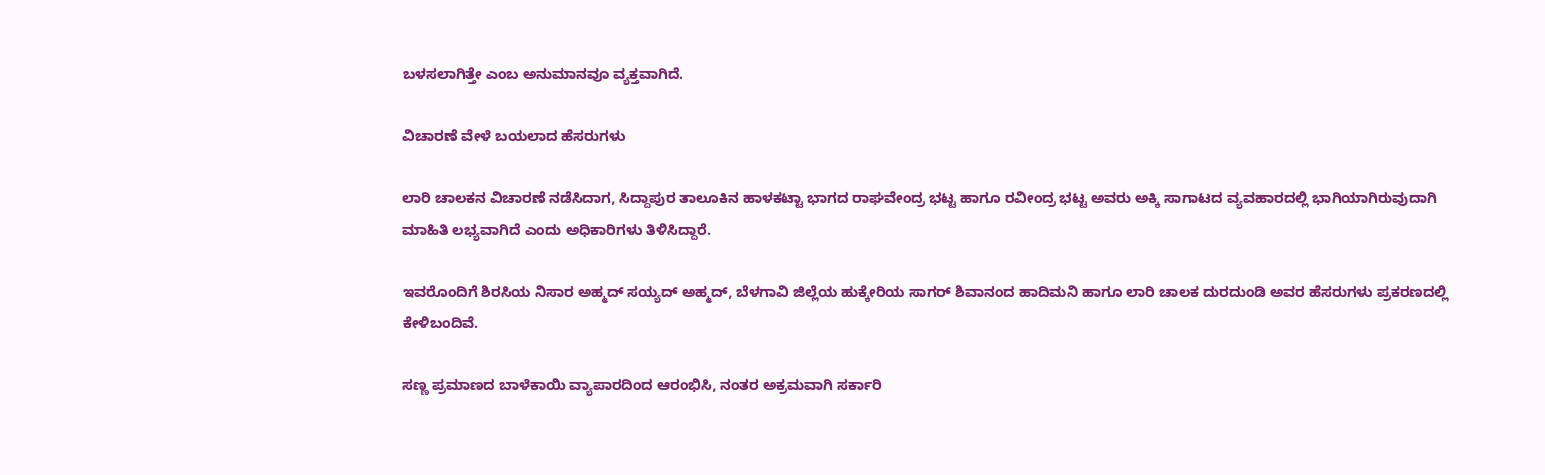ಬಳಸಲಾಗಿತ್ತೇ ಎಂಬ ಅನುಮಾನವೂ ವ್ಯಕ್ತವಾಗಿದೆ.

ವಿಚಾರಣೆ ವೇಳೆ ಬಯಲಾದ ಹೆಸರುಗಳು

ಲಾರಿ ಚಾಲಕನ ವಿಚಾರಣೆ ನಡೆಸಿದಾಗ, ಸಿದ್ದಾಪುರ ತಾಲೂಕಿನ ಹಾಳಕಟ್ಟಾ ಭಾಗದ ರಾಘವೇಂದ್ರ ಭಟ್ಟ ಹಾಗೂ ರವೀಂದ್ರ ಭಟ್ಟ ಅವರು ಅಕ್ಕಿ ಸಾಗಾಟದ ವ್ಯವಹಾರದಲ್ಲಿ ಭಾಗಿಯಾಗಿರುವುದಾಗಿ ಮಾಹಿತಿ ಲಭ್ಯವಾಗಿದೆ ಎಂದು ಅಧಿಕಾರಿಗಳು ತಿಳಿಸಿದ್ದಾರೆ.

ಇವರೊಂದಿಗೆ ಶಿರಸಿಯ ನಿಸಾರ ಅಹ್ಮದ್ ಸಯ್ಯದ್ ಅಹ್ಮದ್, ಬೆಳಗಾವಿ ಜಿಲ್ಲೆಯ ಹುಕ್ಕೇರಿಯ ಸಾಗರ್ ಶಿವಾನಂದ ಹಾದಿಮನಿ ಹಾಗೂ ಲಾರಿ ಚಾಲಕ ದುರದುಂಡಿ ಅವರ ಹೆಸರುಗಳು ಪ್ರಕರಣದಲ್ಲಿ ಕೇಳಿಬಂದಿವೆ.

ಸಣ್ಣ ಪ್ರಮಾಣದ ಬಾಳೆಕಾಯಿ ವ್ಯಾಪಾರದಿಂದ ಆರಂಭಿಸಿ, ನಂತರ ಅಕ್ರಮವಾಗಿ ಸರ್ಕಾರಿ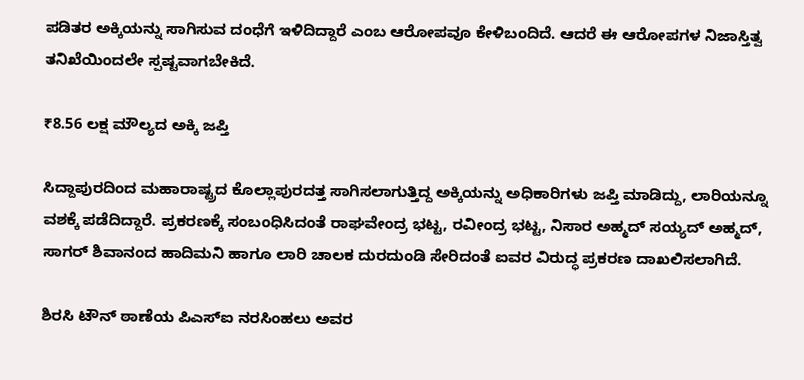ಪಡಿತರ ಅಕ್ಕಿಯನ್ನು ಸಾಗಿಸುವ ದಂಧೆಗೆ ಇಳಿದಿದ್ದಾರೆ ಎಂಬ ಆರೋಪವೂ ಕೇಳಿಬಂದಿದೆ. ಆದರೆ ಈ ಆರೋಪಗಳ ನಿಜಾಸ್ತಿತ್ವ ತನಿಖೆಯಿಂದಲೇ ಸ್ಪಷ್ಟವಾಗಬೇಕಿದೆ.

₹8.56 ಲಕ್ಷ ಮೌಲ್ಯದ ಅಕ್ಕಿ ಜಪ್ತಿ

ಸಿದ್ದಾಪುರದಿಂದ ಮಹಾರಾಷ್ಟ್ರದ ಕೊಲ್ಲಾಪುರದತ್ತ ಸಾಗಿಸಲಾಗುತ್ತಿದ್ದ ಅಕ್ಕಿಯನ್ನು ಅಧಿಕಾರಿಗಳು ಜಪ್ತಿ ಮಾಡಿದ್ದು, ಲಾರಿಯನ್ನೂ ವಶಕ್ಕೆ ಪಡೆದಿದ್ದಾರೆ. ಪ್ರಕರಣಕ್ಕೆ ಸಂಬಂಧಿಸಿದಂತೆ ರಾಘವೇಂದ್ರ ಭಟ್ಟ, ರವೀಂದ್ರ ಭಟ್ಟ, ನಿಸಾರ ಅಹ್ಮದ್ ಸಯ್ಯದ್ ಅಹ್ಮದ್, ಸಾಗರ್ ಶಿವಾನಂದ ಹಾದಿಮನಿ ಹಾಗೂ ಲಾರಿ ಚಾಲಕ ದುರದುಂಡಿ ಸೇರಿದಂತೆ ಐವರ ವಿರುದ್ಧ ಪ್ರಕರಣ ದಾಖಲಿಸಲಾಗಿದೆ.

ಶಿರಸಿ ಟೌನ್ ಠಾಣೆಯ ಪಿಎಸ್‌ಐ ನರಸಿಂಹಲು ಅವರ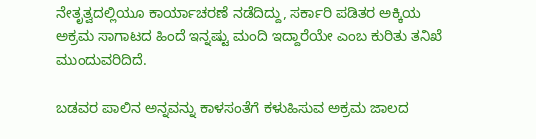ನೇತೃತ್ವದಲ್ಲಿಯೂ ಕಾರ್ಯಾಚರಣೆ ನಡೆದಿದ್ದು, ಸರ್ಕಾರಿ ಪಡಿತರ ಅಕ್ಕಿಯ ಅಕ್ರಮ ಸಾಗಾಟದ ಹಿಂದೆ ಇನ್ನಷ್ಟು ಮಂದಿ ಇದ್ದಾರೆಯೇ ಎಂಬ ಕುರಿತು ತನಿಖೆ ಮುಂದುವರಿದಿದೆ.

ಬಡವರ ಪಾಲಿನ ಅನ್ನವನ್ನು ಕಾಳಸಂತೆಗೆ ಕಳುಹಿಸುವ ಅಕ್ರಮ ಜಾಲದ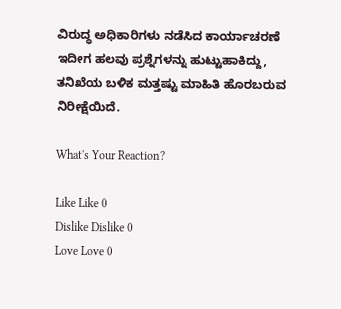ವಿರುದ್ಧ ಅಧಿಕಾರಿಗಳು ನಡೆಸಿದ ಕಾರ್ಯಾಚರಣೆ ಇದೀಗ ಹಲವು ಪ್ರಶ್ನೆಗಳನ್ನು ಹುಟ್ಟುಹಾಕಿದ್ದು, ತನಿಖೆಯ ಬಳಿಕ ಮತ್ತಷ್ಟು ಮಾಹಿತಿ ಹೊರಬರುವ ನಿರೀಕ್ಷೆಯಿದೆ.

What's Your Reaction?

Like Like 0
Dislike Dislike 0
Love Love 0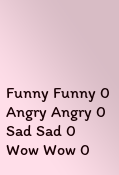Funny Funny 0
Angry Angry 0
Sad Sad 0
Wow Wow 0